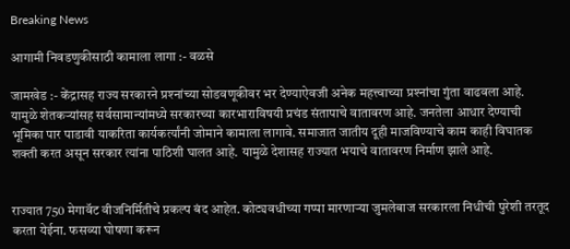Breaking News

आगामी निवडणुकीसाठी कामाला लागा :- वळसे

जामखेड :- केंद्रासह राज्य सरकारने प्रश्‍नांच्या सोडवणूकीवर भर देण्याऐवजी अनेक महत्त्वाच्या प्रश्‍नांचा गुंता वाढवला आहे. यामुळे शेतकर्‍यांसह सर्वसामान्यांमध्ये सरकारच्या कारभाराविषयी प्रचंड संतापाचे वातावरण आहे. जनतेला आधार देण्याची भूमिका पार पाडावी याकरिता कार्यकर्त्यांनी जोमाने कामाला लागावे. समाजात जातीय दूही माजविण्याचे काम काही विघातक शक्ती करत असून सरकार त्यांना पाठिशी घालत आहे. यामुळे देशासह राज्यात भयाचे वातावरण निर्माण झाले आहे.


राज्यात 750 मेगावॅट वीजनिर्मितीचे प्रकल्प बंद आहेत. कोट्यवधीच्या गप्पा मारणार्‍या जुमलेबाज सरकारला निधीची पुरेशी तरतूद करता येईना. फसव्या घोषणा करून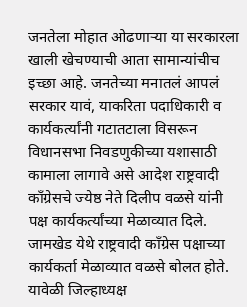जनतेला मोहात ओढणार्‍या या सरकारला खाली खेचण्याची आता सामान्यांचीच इच्छा आहे. जनतेच्या मनातलं आपलं सरकार यावं, याकरिता पदाधिकारी व कार्यकर्त्यांनी गटातटाला विसरून विधानसभा निवडणुकीच्या यशासाठी कामाला लागावे असे आदेश राष्ट्रवादी काँग्रेसचे ज्येष्ठ नेते दिलीप वळसे यांनी पक्ष कार्यकर्त्यांच्या मेळाव्यात दिले. जामखेड येथे राष्ट्रवादी काँग्रेस पक्षाच्या कार्यकर्ता मेळाव्यात वळसे बोलत होते. यावेळी जिल्हाध्यक्ष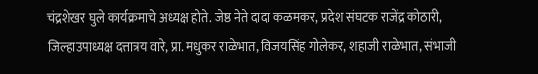चंद्रशेखर घुले कार्यक्रमाचे अध्यक्ष होते. जेष्ठ नेते दादा कळमकर, प्रदेश संघटक राजेंद्र कोठारी, जिल्हाउपाध्यक्ष दत्तात्रय वारे, प्रा. मधुकर राळेभात, विजयसिंह गोलेकर, शहाजी राळेभात, संभाजी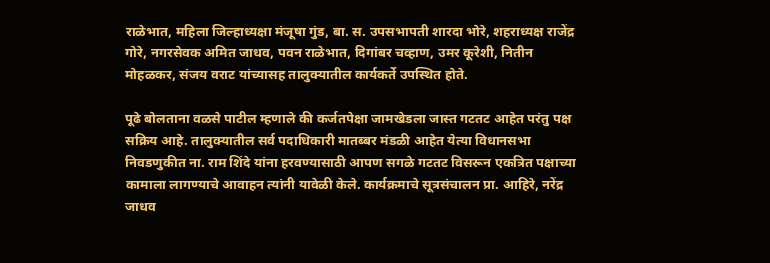राळेभात, महिला जिल्हाध्यक्षा मंजूषा गुंड, बा. स. उपसभापती शारदा भोरे, शहराध्यक्ष राजेंद्र गोरे, नगरसेवक अमित जाधव, पवन राळेभात, दिगांबर चव्हाण, उमर कूरेशी, नितीन मोहळकर, संजय वराट यांच्यासह तालुक्यातील कार्यकर्ते उपस्थित होते.

पूढे बोलताना वळसे पाटील म्हणाले की कर्जतपेक्षा जामखेडला जास्त गटतट आहेत परंतु पक्ष सक्रिय आहे. तालुक्यातील सर्व पदाधिकारी मातब्बर मंडळी आहेत येत्या विधानसभा निवडणुकीत ना. राम शिंदे यांना हरवण्यासाठी आपण सगळे गटतट विसरून एकत्रित पक्षाच्या कामाला लागण्याचे आवाहन त्यांनी यावेळी केले. कार्यक्रमाचे सूत्रसंचालन प्रा. आहिरे, नरेंद्र जाधव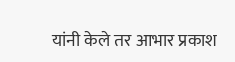यांनी केले तर आभार प्रकाश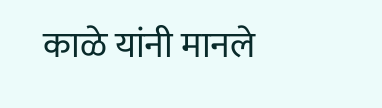काळे यांनी मानले